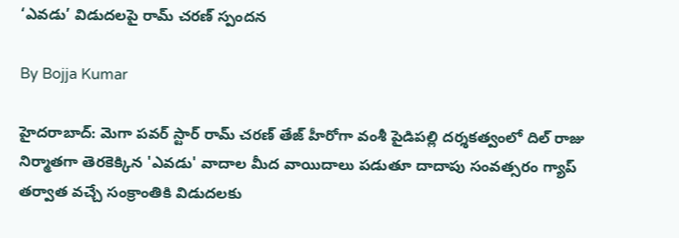‘ఎవడు’ విడుదలపై రామ్ చరణ్ స్పందన

By Bojja Kumar

హైదరాబాద్: మెగా పవర్ స్టార్ రామ్ చరణ్ తేజ్ హీరోగా వంశీ పైడిపల్లి దర్శకత్వంలో దిల్ రాజు నిర్మాతగా తెరకెక్కిన 'ఎవడు' వాదాల మీద వాయిదాలు పడుతూ దాదాపు సంవత్సరం గ్యాప్ తర్వాత వచ్చే సంక్రాంతికి విడుదలకు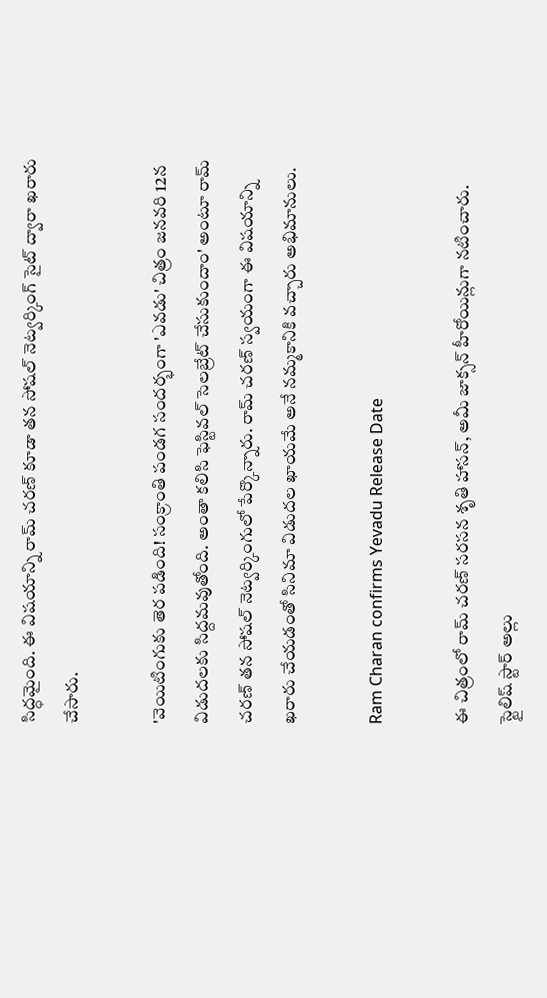సిద్ధమైంది. ఈ విషయాన్ని రామ్ చరణ్ కూడా తన సోషల్ నెట్వర్కింగ్ సైట్ ద్వారా ఖరారు చేసారు.

'వెయిటింగుకు తెర పడింది! సంక్రాంతి పండగ సందర్భంగా 'ఎవడు' చిత్రం జనవరి 12న విడుదలకు సిద్దమవుతోంది. అంతా కలిసి ఫెస్టివల్ సెలబ్రేట్ చేసుకుందాం' అంటూ రామ్ చరణ్ తన సోషల్ నెట్వర్కింగులో పేర్కొన్నారు. రామ్ చరణ్ స్వయంగా ఈ విషయాన్ని ఖరారు చేయడంతో సినిమా విడుదల ఖాయమే అనే నమ్మకానికి వచ్చారు అభిమానులు.

Ram Charan confirms Yevadu Release Date

ఈ చిత్రంలో రామ్ చరణ్ సరసన శృతి హాసన్, అమీ జాక్సన్ హీరోయిన్లుగా నటించారు. స్టైలిష్ స్టార్ అల్లు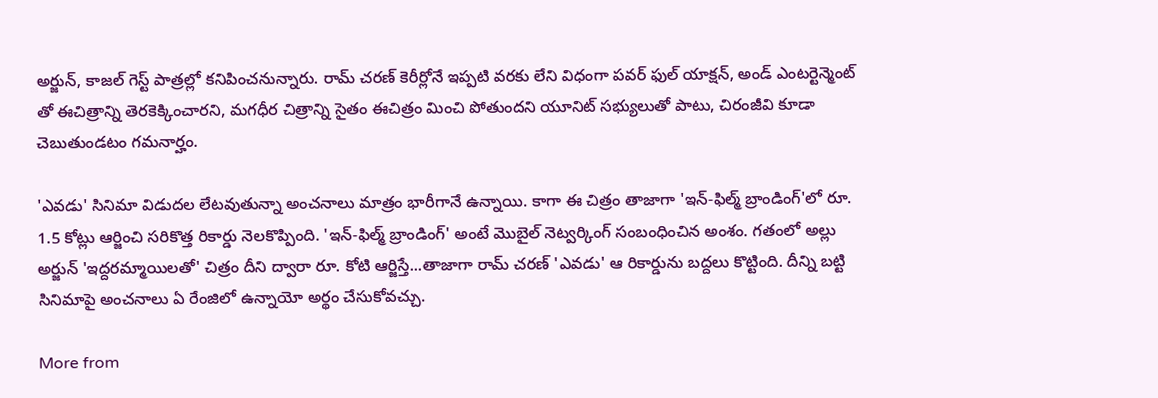అర్జున్, కాజల్ గెస్ట్ పాత్రల్లో కనిపించనున్నారు. రామ్ చరణ్ కెరీర్లోనే ఇప్పటి వరకు లేని విధంగా పవర్ ఫుల్ యాక్షన్, అండ్ ఎంటర్టెన్మెంట్ తో ఈచిత్రాన్ని తెరకెక్కించారని, మగధీర చిత్రాన్ని సైతం ఈచిత్రం మించి పోతుందని యూనిట్ సభ్యులుతో పాటు, చిరంజీవి కూడా చెబుతుండటం గమనార్హం.

'ఎవడు' సినిమా విడుదల లేటవుతున్నా అంచనాలు మాత్రం భారీగానే ఉన్నాయి. కాగా ఈ చిత్రం తాజాగా 'ఇన్-ఫిల్మ్ బ్రాండింగ్'లో రూ. 1.5 కోట్లు ఆర్జించి సరికొత్త రికార్డు నెలకొప్పింది. 'ఇన్-ఫిల్మ్ బ్రాండింగ్' అంటే మొబైల్ నెట్వర్కింగ్ సంబంధించిన అంశం. గతంలో అల్లు అర్జున్ 'ఇద్దరమ్మాయిలతో' చిత్రం దీని ద్వారా రూ. కోటి ఆర్జిస్తే...తాజాగా రామ్ చరణ్ 'ఎవడు' ఆ రికార్డును బద్దలు కొట్టింది. దీన్ని బట్టి సినిమాపై అంచనాలు ఏ రేంజిలో ఉన్నాయో అర్థం చేసుకోవచ్చు.

More from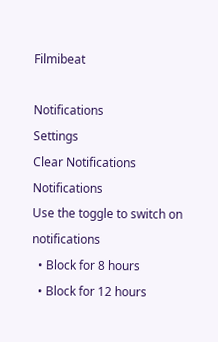Filmibeat

Notifications
Settings
Clear Notifications
Notifications
Use the toggle to switch on notifications
  • Block for 8 hours
  • Block for 12 hours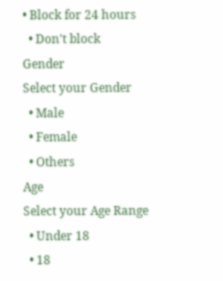• Block for 24 hours
  • Don't block
Gender
Select your Gender
  • Male
  • Female
  • Others
Age
Select your Age Range
  • Under 18
  • 18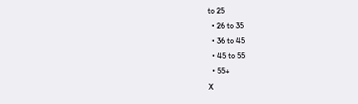to 25
  • 26 to 35
  • 36 to 45
  • 45 to 55
  • 55+
X